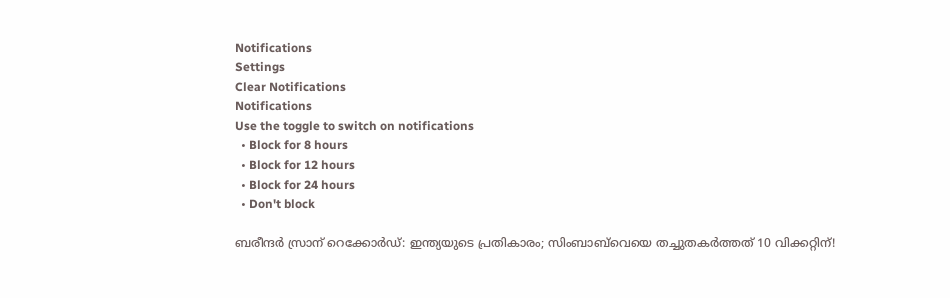Notifications
Settings
Clear Notifications
Notifications
Use the toggle to switch on notifications
  • Block for 8 hours
  • Block for 12 hours
  • Block for 24 hours
  • Don't block

ബരീന്ദർ സ്രാന് റെക്കോർഡ്: ഇന്ത്യയുടെ പ്രതികാരം; സിംബാബ്‌വെയെ തച്ചുതകര്‍ത്തത് 10 വിക്കറ്റിന്!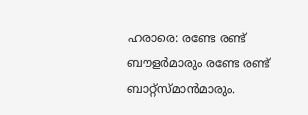ഹരാരെ: രണ്ടേ രണ്ട് ബൗളര്‍മാരും രണ്ടേ രണ്ട് ബാറ്റ്‌സ്മാന്‍മാരും.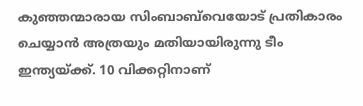കുഞ്ഞന്മാരായ സിംബാബ്‌വെയോട് പ്രതികാരം ചെയ്യാന്‍ അത്രയും മതിയായിരുന്നു ടീം ഇന്ത്യയ്ക്ക്. 10 വിക്കറ്റിനാണ്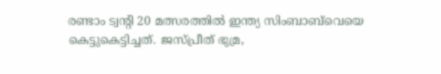രണ്ടാം ട്വന്റി 20 മത്സരത്തില്‍ ഇന്ത്യ സിംബാബ്‌വെയെ കെട്ടുകെട്ടിച്ചത്. ജസ്പ്രീത് ഭുമ്ര,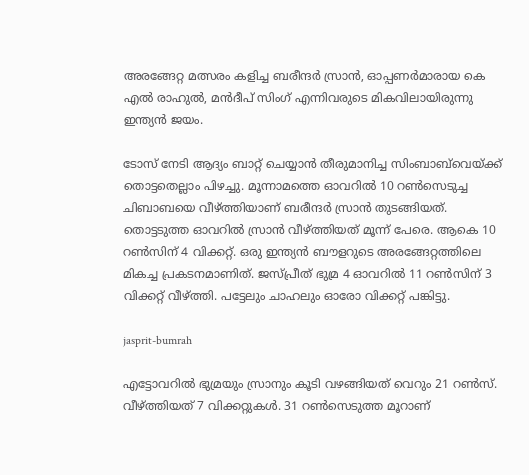അരങ്ങേറ്റ മത്സരം കളിച്ച ബരീന്ദര്‍ സ്രാന്‍, ഓപ്പണര്‍മാരായ കെ എല്‍ രാഹുല്‍, മന്‍ദീപ് സിംഗ് എന്നിവരുടെ മികവിലായിരുന്നു ഇന്ത്യന്‍ ജയം.

ടോസ് നേടി ആദ്യം ബാറ്റ് ചെയ്യാന്‍ തീരുമാനിച്ച സിംബാബ്‌വെയ്ക്ക് തൊട്ടതെല്ലാം പിഴച്ചു. മൂന്നാമത്തെ ഓവറില്‍ 10 റണ്‍സെടുച്ച ചിബാബയെ വീഴ്ത്തിയാണ് ബരീന്ദര്‍ സ്രാന്‍ തുടങ്ങിയത്. തൊട്ടടുത്ത ഓവറില്‍ സ്രാന്‍ വീഴ്ത്തിയത് മൂന്ന് പേരെ. ആകെ 10 റണ്‍സിന് 4 വിക്കറ്റ്. ഒരു ഇന്ത്യന്‍ ബൗളറുടെ അരങ്ങേറ്റത്തിലെ മികച്ച പ്രകടനമാണിത്. ജസ്പ്രീത് ഭുമ്ര 4 ഓവറില്‍ 11 റണ്‍സിന് 3 വിക്കറ്റ് വീഴ്ത്തി. പട്ടേലും ചാഹലും ഓരോ വിക്കറ്റ് പങ്കിട്ടു.

jasprit-bumrah

എട്ടോവറില്‍ ഭുമ്രയും സ്രാനും കൂടി വഴങ്ങിയത് വെറും 21 റണ്‍സ്. വീഴ്ത്തിയത് 7 വിക്കറ്റുകള്‍. 31 റണ്‍സെടുത്ത മൂറാണ്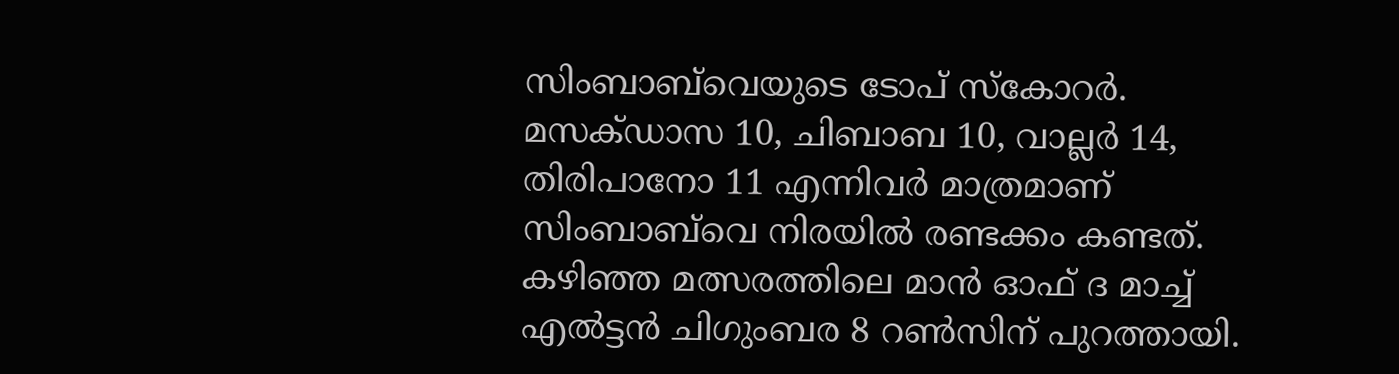സിംബാബ്‌വെയുടെ ടോപ് സ്‌കോറര്‍. മസക്ഡാസ 10, ചിബാബ 10, വാല്ലര്‍ 14, തിരിപാനോ 11 എന്നിവര്‍ മാത്രമാണ് സിംബാബ്‌വെ നിരയില്‍ രണ്ടക്കം കണ്ടത്. കഴിഞ്ഞ മത്സരത്തിലെ മാന്‍ ഓഫ് ദ മാച്ച് എല്‍ട്ടന്‍ ചിഗുംബര 8 റണ്‍സിന് പുറത്തായി.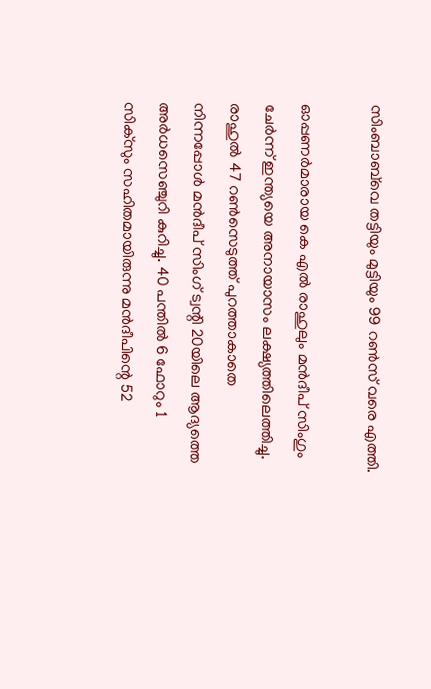സിംബാബ്‌വെ തട്ടിയും മുട്ടിയും 99 റണ്‍സ് വരെ എത്തി.

ഓപ്പണര്‍മാരായ കെ എല്‍ രാഹുലും മന്‍ദീപ് സിംഗും ചേര്‍ന്ന് ഇന്ത്യയെ അനായാസം ലക്ഷ്യത്തിലെത്തിച്ചു. രാഹുല്‍ 47 റണ്‍സെടുത്ത് പുറത്താകാതെ നിന്നപ്പോള്‍ മന്‍ദീപ് സിംഗ് ട്വന്റി 20യിലെ ആദ്യത്തെ അര്‍ധസെഞ്ചുറി കുറിച്ചു. 40 പന്തില്‍ 6 ഫോറും 1 സിക്‌സും സഹിതമായിരുന്നു മന്‍ദീപിന്റെ 52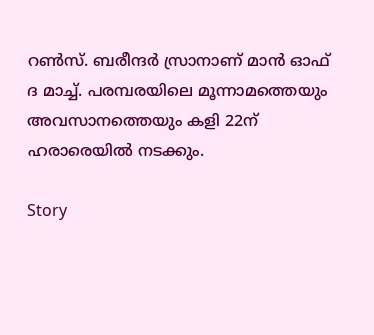റണ്‍സ്. ബരീന്ദര്‍ സ്രാനാണ് മാന്‍ ഓഫ് ദ മാച്ച്. പരമ്പരയിലെ മൂന്നാമത്തെയും അവസാനത്തെയും കളി 22ന് ഹരാരെയില്‍ നടക്കും.

Story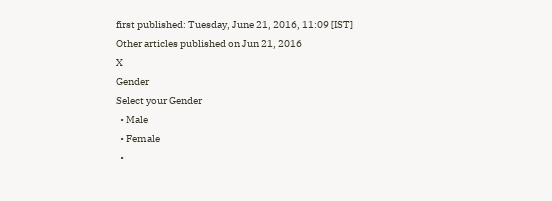first published: Tuesday, June 21, 2016, 11:09 [IST]
Other articles published on Jun 21, 2016
X
Gender
Select your Gender
  • Male
  • Female
  •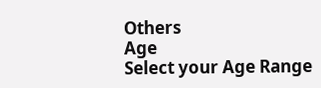Others
Age
Select your Age Range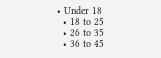• Under 18
  • 18 to 25
  • 26 to 35
  • 36 to 45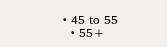• 45 to 55
  • 55+